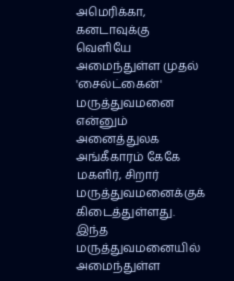அமெரிக்கா, கனடாவுக்கு வெளியே அமைந்துள்ள முதல் 'சைல்ட்கைன்' மருத்துவமனை என்னும் அனைத்துலக அங்கீகாரம் கேகே மகளிர், சிறார் மருத்துவமனைக்குக் கிடைத்துள்ளது.
இந்த மருத்துவமனையில் அமைந்துள்ள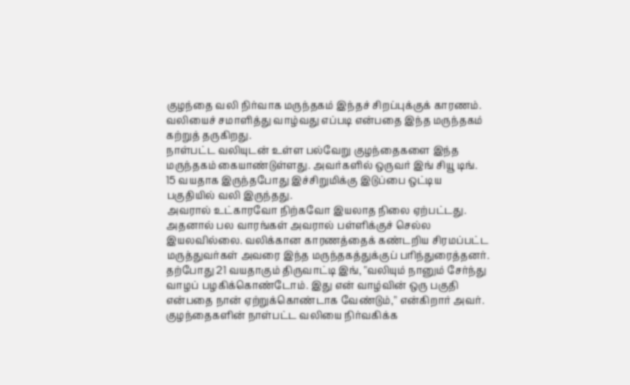குழந்தை வலி நிர்வாக மருந்தகம் இந்தச் சிறப்புக்குக் காரணம்.
வலியைச் சமாளித்து வாழ்வது எப்படி என்பதை இந்த மருந்தகம் கற்றுத் தருகிறது.
நாள்பட்ட வலியுடன் உள்ள பல்வேறு குழந்தைகளை இந்த மருந்தகம் கையாண்டுள்ளது. அவர்களில் ஒருவர் இங் சியூ டிங். 15 வயதாக இருந்தபோது இச்சிறுமிக்கு இடுப்பை ஒட்டிய பகுதியில் வலி இருந்தது.
அவரால் உட்காரவோ நிற்கவோ இயலாத நிலை ஏற்பட்டது. அதனால் பல வாரங்கள் அவரால் பள்ளிக்குச் செல்ல இயலவில்லை. வலிக்கான காரணத்தைக் கண்டறிய சிரமப்பட்ட மருத்துவர்கள் அவரை இந்த மருந்தகத்துக்குப் பரிந்துரைத்தனர்.
தற்போது 21 வயதாகும் திருவாட்டி இங், "வலியும் நானும் சேர்ந்து வாழப் பழகிக்கொண்டோம். இது என் வாழ்வின் ஒரு பகுதி என்பதை நான் ஏற்றுக்கொண்டாக வேண்டும்," என்கிறார் அவர்.
குழந்தைகளின் நாள்பட்ட வலியை நிர்வகிக்க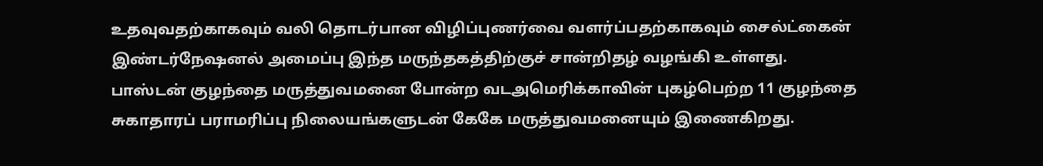உதவுவதற்காகவும் வலி தொடர்பான விழிப்புணர்வை வளர்ப்பதற்காகவும் சைல்ட்கைன் இண்டர்நேஷனல் அமைப்பு இந்த மருந்தகத்திற்குச் சான்றிதழ் வழங்கி உள்ளது.
பாஸ்டன் குழந்தை மருத்துவமனை போன்ற வடஅமெரிக்காவின் புகழ்பெற்ற 11 குழந்தை சுகாதாரப் பராமரிப்பு நிலையங்களுடன் கேகே மருத்துவமனையும் இணைகிறது.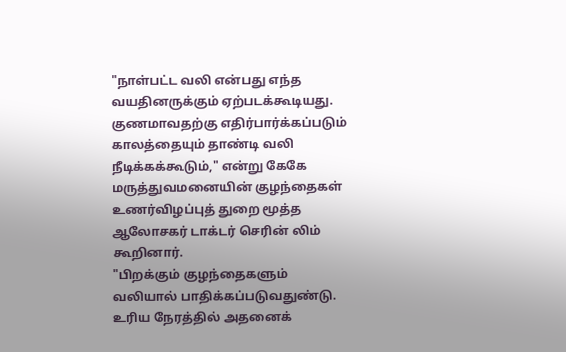"நாள்பட்ட வலி என்பது எந்த வயதினருக்கும் ஏற்படக்கூடியது. குணமாவதற்கு எதிர்பார்க்கப்படும் காலத்தையும் தாண்டி வலி நீடிக்கக்கூடும்," என்று கேகே மருத்துவமனையின் குழந்தைகள் உணர்விழப்புத் துறை மூத்த ஆலோசகர் டாக்டர் செரின் லிம் கூறினார்.
"பிறக்கும் குழந்தைகளும் வலியால் பாதிக்கப்படுவதுண்டு. உரிய நேரத்தில் அதனைக்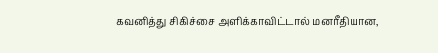கவனித்து சிகிச்சை அளிக்காவிட்டால் மனரீதியான,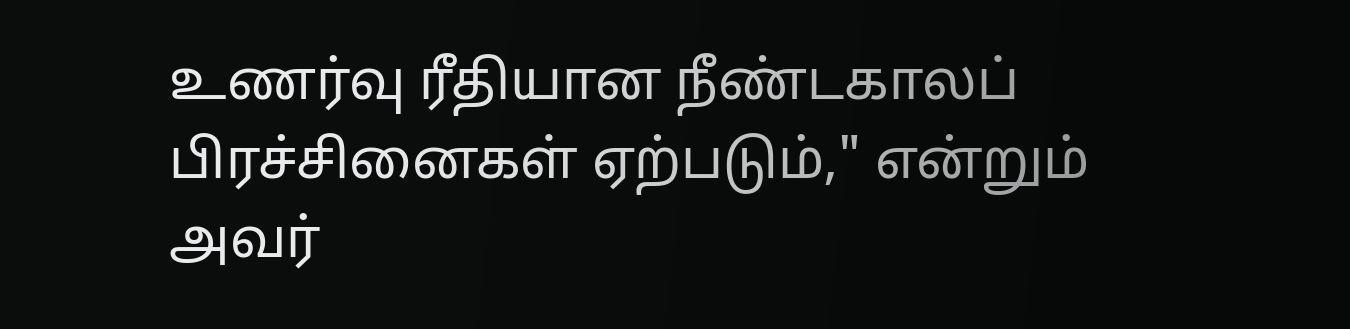உணர்வு ரீதியான நீண்டகாலப் பிரச்சினைகள் ஏற்படும்," என்றும் அவர்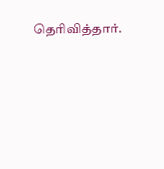தெரிவித்தார்.